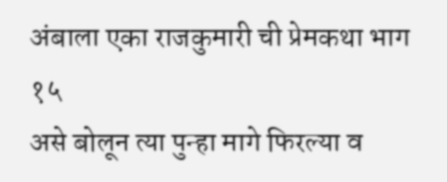अंबाला एका राजकुमारी ची प्रेमकथा भाग १५
असे बोलून त्या पुन्हा मागे फिरल्या व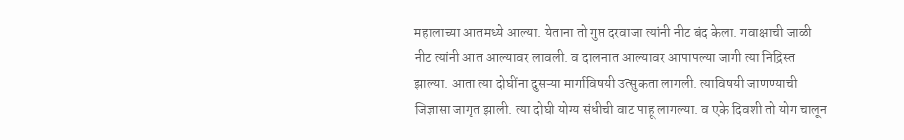महालाच्या आतमध्ये आल्या. येताना तो गुप्त दरवाजा त्यांनी नीट बंद केला. गवाक्षाची जाळी नीट त्यांनी आत आल्यावर लावली. व दालनात आल्यावर आपापल्या जागी त्या निद्रिस्त झाल्या. आता त्या दोघींना दुसऱ्या मार्गाविषयी उत्सुकता लागली. त्याविषयी जाणण्याची जिज्ञासा जागृत झाली. त्या दोघी योग्य संधीची वाट पाहू लागल्या. व एके दिवशी तो योग चालून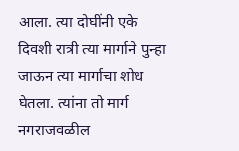आला. त्या दोघींनी एके दिवशी रात्री त्या मार्गाने पुन्हा जाऊन त्या मार्गाचा शोध घेतला. त्यांना तो मार्ग नगराजवळील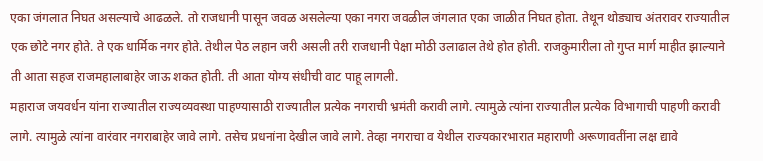एका जंगलात निघत असल्याचे आढळले. तो राजधानी पासून जवळ असलेल्या एका नगरा जवळील जंगलात एका जाळीत निघत होता. तेथून थोड्याच अंतरावर राज्यातील एक छोटे नगर होते. ते एक धार्मिक नगर होते. तेथील पेठ लहान जरी असली तरी राजधानी पेक्षा मोठी उलाढाल तेथे होत होती. राजकुमारीला तो गुप्त मार्ग माहीत झाल्याने ती आता सहज राजमहालाबाहेर जाऊ शकत होती. ती आता योग्य संधीची वाट पाहू लागली.
महाराज जयवर्धन यांना राज्यातील राज्यव्यवस्था पाहण्यासाठी राज्यातील प्रत्येक नगराची भ्रमंती करावी लागे. त्यामुळे त्यांना राज्यातील प्रत्येक विभागाची पाहणी करावी लागे. त्यामुळे त्यांना वारंवार नगराबाहेर जावे लागे. तसेच प्रधनांना देखील जावे लागे. तेव्हा नगराचा व येथील राज्यकारभारात महाराणी अरूणावतींना लक्ष द्यावे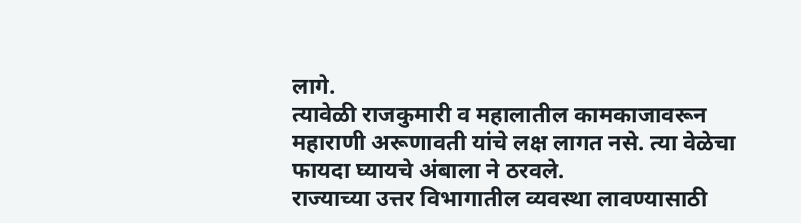लागे.
त्यावेळी राजकुमारी व महालातील कामकाजावरून महाराणी अरूणावती यांचे लक्ष लागत नसे. त्या वेळेचा फायदा घ्यायचे अंबाला ने ठरवले.
राज्याच्या उत्तर विभागातील व्यवस्था लावण्यासाठी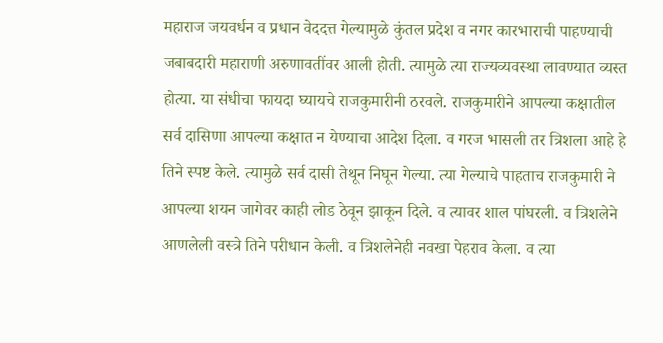महाराज जयवर्धन व प्रधान वेददत्त गेल्यामुळे कुंतल प्रदेश व नगर कारभाराची पाहण्याची जबाबदारी महाराणी अरुणावतींवर आली होती. त्यामुळे त्या राज्यव्यवस्था लावण्यात व्यस्त होत्या. या संधीचा फायदा घ्यायचे राजकुमारीनी ठरवले. राजकुमारीने आपल्या कक्षातील सर्व दासिणा आपल्या कक्षात न येण्याचा आदेश दिला. व गरज भासली तर त्रिशला आहे हे तिने स्पष्ट केले. त्यामुळे सर्व दासी तेथून निघून गेल्या. त्या गेल्याचे पाहताच राजकुमारी ने आपल्या शयन जागेवर काही लोड ठेवून झाकून दिले. व त्यावर शाल पांघरली. व त्रिशलेने आणलेली वस्त्रे तिने परीधान केली. व त्रिशलेनेही नवखा पेहराव केला. व त्या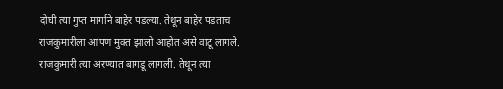दोघी त्या गुप्त मार्गाने बाहेर पडल्या. तेथून बाहेर पडताच राजकुमारीला आपण मुक्त झालो आहोत असे वाटू लागले. राजकुमारी त्या अरण्यात बागडू लागली. तेथून त्या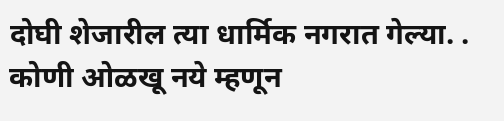दोघी शेजारील त्या धार्मिक नगरात गेल्या. . कोणी ओळखू नये म्हणून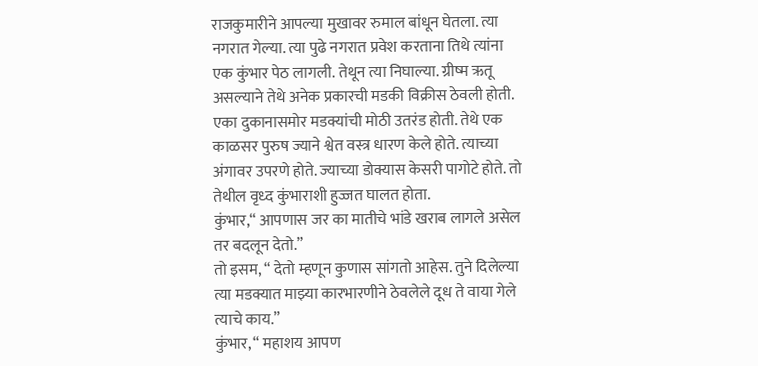राजकुमारीने आपल्या मुखावर रुमाल बांधून घेतला. त्या नगरात गेल्या. त्या पुढे नगरात प्रवेश करताना तिथे त्यांना एक कुंभार पेठ लागली. तेथून त्या निघाल्या. ग्रीष्म ऋतू असल्याने तेथे अनेक प्रकारची मडकी विक्रीस ठेवली होती. एका दुकानासमोर मडक्यांची मोठी उतरंड होती. तेथे एक काळसर पुरुष ज्याने श्वेत वस्त्र धारण केले होते. त्याच्या अंगावर उपरणे होते. ज्याच्या डोक्यास केसरी पागोटे होते. तो तेथील वृध्द कुंभाराशी हुज्जत घालत होता.
कुंभार,“ आपणास जर का मातीचे भांडे खराब लागले असेल तर बदलून देतो.”
तो इसम, “ देतो म्हणून कुणास सांगतो आहेस. तुने दिलेल्या त्या मडक्यात माझ्या कारभारणीने ठेवलेले दूध ते वाया गेले त्याचे काय.”
कुंभार, “ महाशय आपण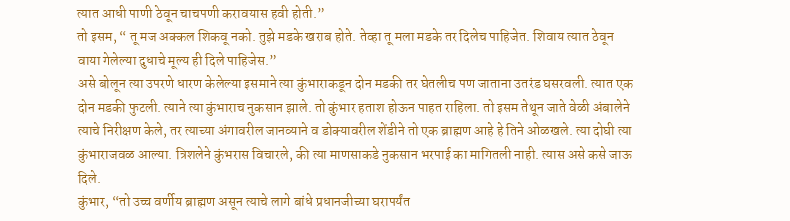त्यात आधी पाणी ठेवून चाचपणी करावयास हवी होती.”
तो इसम, “ तू मज अक्कल शिकवू नको. तुझे मडके खराब होते. तेव्हा तू मला मडके तर दिलेच पाहिजेत. शिवाय त्यात ठेवून वाया गेलेल्या दुधाचे मूल्य ही दिले पाहिजेस.”
असे बोलून त्या उपरणे धारण केलेल्या इसमाने त्या कुंभाराकडून दोन मडकी तर घेतलीच पण जाताना उतरंड घसरवली. त्यात एक दोन मडकी फुटली. त्याने त्या कुंभाराच नुकसान झाले. तो कुंभार हताश होऊन पाहत राहिला. तो इसम तेथून जाते वेळी अंबालेने त्याचे निरीक्षण केले, तर त्याच्या अंगावरील जानव्याने व डोक्यावरील शेंडीने तो एक ब्राह्मण आहे हे तिने ओळखले. त्या दोघी त्या कुंभाराजवळ आल्या. त्रिशलेने कुंभरास विचारले, की त्या माणसाकडे नुकसान भरपाई का मागितली नाही. त्यास असे कसे जाऊ दिले.
कुंभार, “तो उच्च वर्णीय ब्राह्मण असून त्याचे लागे बांधे प्रधानजीच्या घरापर्यंत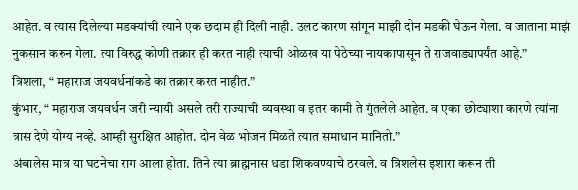आहेत. व त्यास दिलेल्या मडक्यांची त्याने एक छदाम ही दिली नाही. उलट कारण सांगून माझी दोन मडकी घेऊन गेला. व जाताना माझं नुकसान करुन गेला. त्या विरुद्ध कोणी तक्रार ही करत नाही त्याची ओळख या पेठेच्या नायकापासून ते राजवाड्यापर्यंत आहे.”
त्रिशला, “ महाराज जयवर्धनांकडे का तक्रार करत नाहीत.”
कुंभार, “ महाराज जयवर्धन जरी न्यायी असले तरी राज्याची व्यवस्था व इतर कामी ते गुंतलेले आहेत. व एका छोट्याशा कारणे त्यांना त्रास देणे योग्य नव्हे. आम्ही सुरक्षित आहोत. दोन वेळ भोजन मिळते त्यात समाधान मानितो.”
अंबालेस मात्र या घटनेचा राग आला होता. तिने त्या ब्राह्मनास धडा शिकवण्याचे ठरवले. व त्रिशलेस इशारा करून ती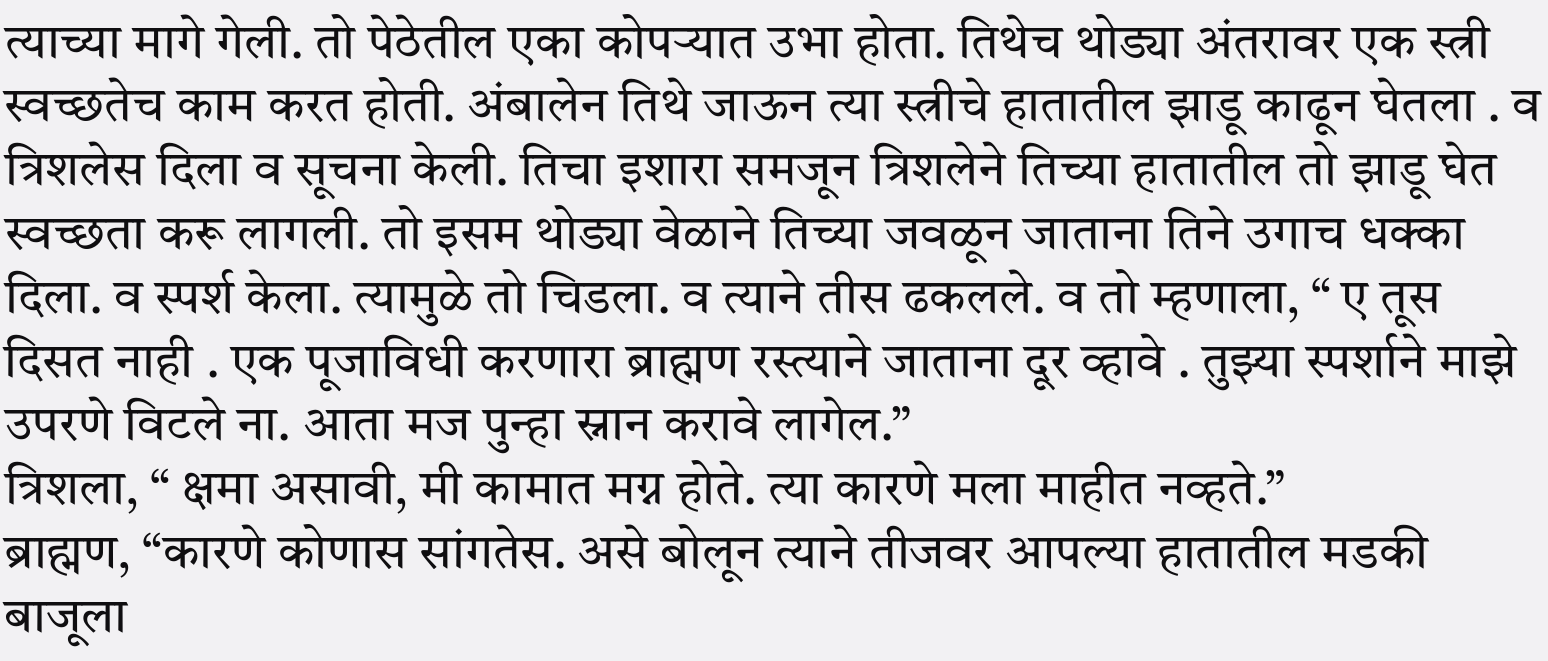त्याच्या मागे गेली. तो पेठेतील एका कोपऱ्यात उभा होता. तिथेच थोड्या अंतरावर एक स्त्री स्वच्छतेच काम करत होती. अंबालेन तिथे जाऊन त्या स्त्रीचे हातातील झाडू काढून घेतला . व त्रिशलेस दिला व सूचना केली. तिचा इशारा समजून त्रिशलेने तिच्या हातातील तो झाडू घेत स्वच्छता करू लागली. तो इसम थोड्या वेळाने तिच्या जवळून जाताना तिने उगाच धक्का दिला. व स्पर्श केला. त्यामुळे तो चिडला. व त्याने तीस ढकलले. व तो म्हणाला, “ ए तूस दिसत नाही . एक पूजाविधी करणारा ब्राह्मण रस्त्याने जाताना दूर व्हावे . तुझ्या स्पर्शाने माझे उपरणे विटले ना. आता मज पुन्हा स्नान करावे लागेल.”
त्रिशला, “ क्षमा असावी, मी कामात मग्न होते. त्या कारणे मला माहीत नव्हते.”
ब्राह्मण, “कारणे कोणास सांगतेस. असे बोलून त्याने तीजवर आपल्या हातातील मडकी बाजूला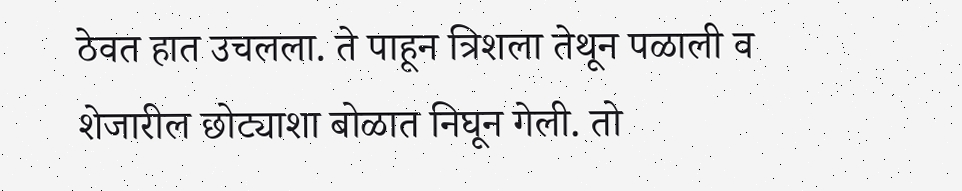ठेवत हात उचलला. ते पाहून त्रिशला तेथून पळाली व शेजारील छोट्याशा बोळात निघून गेली. तो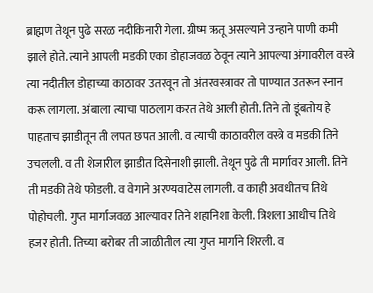ब्राह्मण तेथून पुढे सरळ नदीकिनारी गेला. ग्रीष्म ऋतू असल्याने उन्हाने पाणी कमी झाले होते. त्याने आपली मडकी एका डोहाजवळ ठेवून त्याने आपल्या अंगावरील वस्त्रे त्या नदीतील डोहाच्या काठावर उतरवून तो अंतरवस्त्रावर तो पाण्यात उतरून स्नान करू लागला. अंबाला त्याचा पाठलाग करत तेथे आली होती. तिने तो डूंबतोय हे पाहताच झाडीतून ती लपत छपत आली. व त्याची काठावरील वस्त्रे व मडकी तिने उचलली. व ती शेजारील झाडीत दिसेनाशी झाली. तेथून पुढे ती मार्गावर आली. तिने ती मडकी तेथे फोडली. व वेगाने अरण्यवाटेस लागली. व काही अवधीतच तिथे पोहोचली. गुप्त मार्गाजवळ आल्यावर तिने शहानिशा केली. त्रिशला आधीच तिथे हजर होती. तिच्या बरोबर ती जाळीतील त्या गुप्त मार्गाने शिरली. व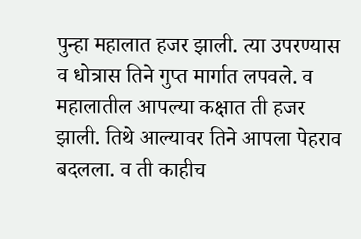पुन्हा महालात हजर झाली. त्या उपरण्यास व धोत्रास तिने गुप्त मार्गात लपवले. व महालातील आपल्या कक्षात ती हजर झाली. तिथे आल्यावर तिने आपला पेहराव बदलला. व ती काहीच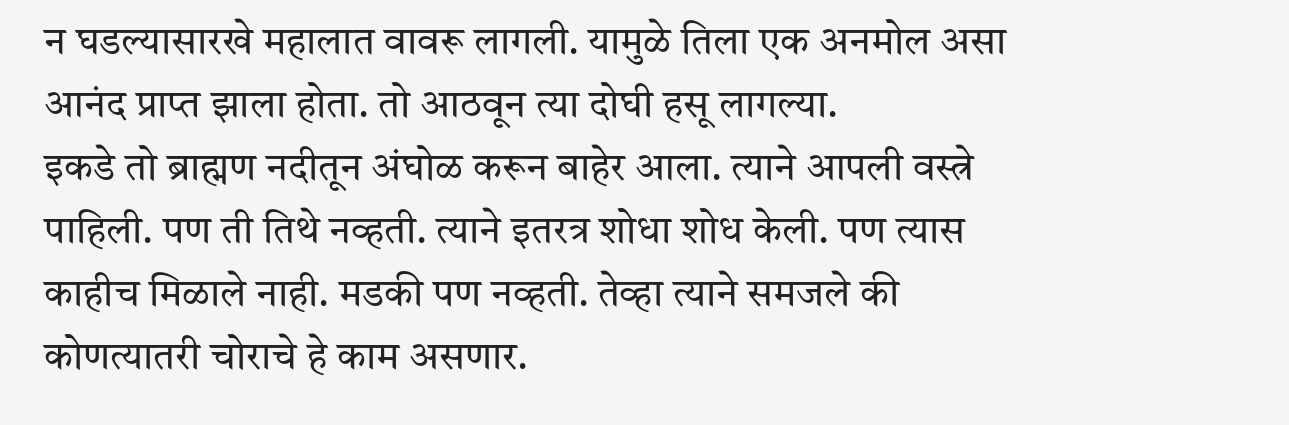न घडल्यासारखे महालात वावरू लागली. यामुळे तिला एक अनमोल असा आनंद प्राप्त झाला होता. तो आठवून त्या दोघी हसू लागल्या.
इकडे तो ब्राह्मण नदीतून अंघोळ करून बाहेर आला. त्याने आपली वस्त्रे पाहिली. पण ती तिथे नव्हती. त्याने इतरत्र शोधा शोध केली. पण त्यास काहीच मिळाले नाही. मडकी पण नव्हती. तेव्हा त्याने समजले की कोणत्यातरी चोराचे हे काम असणार.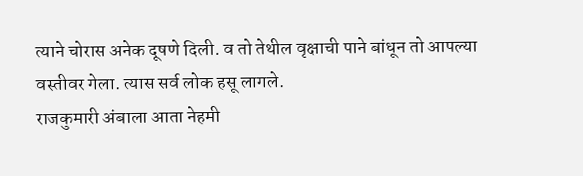त्याने चोरास अनेक दूषणे दिली. व तो तेथील वृक्षाची पाने बांधून तो आपल्या वस्तीवर गेला. त्यास सर्व लोक हसू लागले.
राजकुमारी अंबाला आता नेहमी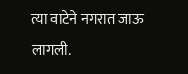त्या वाटेने नगरात जाऊ लागली.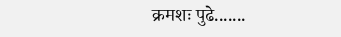क्रमशः पुढे.......